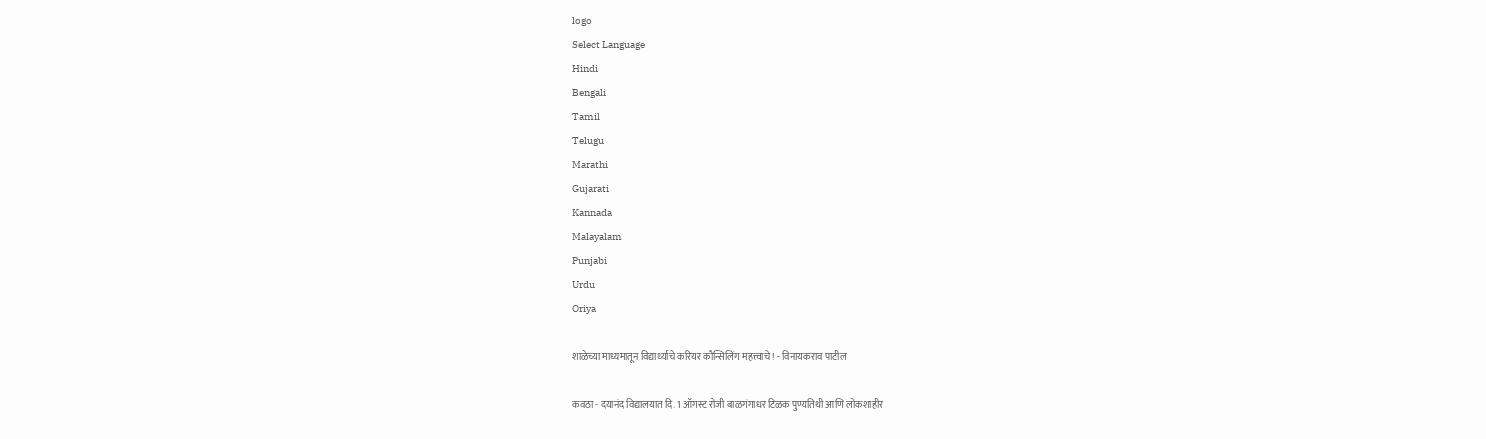logo
Select Language
Hindi
Bengali
Tamil
Telugu
Marathi
Gujarati
Kannada
Malayalam
Punjabi
Urdu
Oriya

शाळेच्या माध्यमातून विद्यार्थ्याचे करियर कौन्सिलिंग महत्त्वाचे ! - विनायकराव पाटील

कवठा - दयानंद विद्यालयात दि. 1 ऑगस्ट रोजी बाळगंगाधर टिळक पुण्यतिथी आणि लोकशाहीर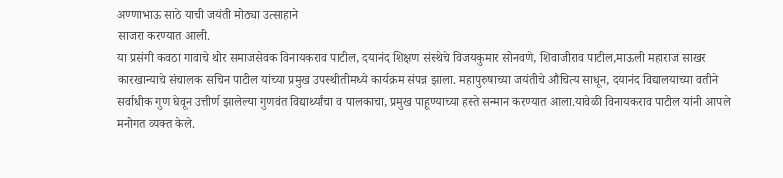अण्णाभाऊ साठे याची जयंती मोठ्या उत्साहाने
साजरा करण्यात आली.
या प्रसंगी कवठा गावाचे थोर समाजसेवक विनायकराव पाटील, दयानंद शिक्षण संस्थेचे विजयकुमार सोनवणे, शिवाजीराव पाटील,माऊली महाराज साखर कारखान्याचे संचालक सचिन पाटील यांच्या प्रमुख उपस्थीतीमध्ये कार्यक्रम संपन्न झाला. महापुरुषाच्या जयंतीचे औचित्य साधून, दयानंद विद्यालयाच्या वतीने सर्वाधीक गुण घेवून उत्तीर्ण झालेल्या गुणवंत विद्यार्थ्यांचा व पालकाचा, प्रमुख पाहूण्याच्या हस्ते सन्मान करण्यात आला.यावेळी विनायकराव पाटील यांनी आपले मनोगत व्यक्त केले.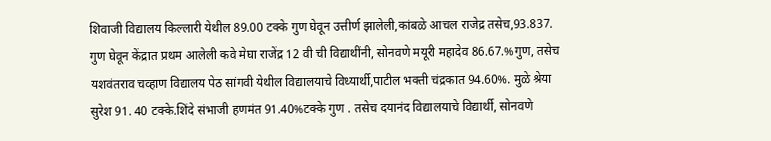शिवाजी विद्यालय किल्लारी येथील 89.00 टक्के गुण घेवून उत्तीर्ण झालेली,कांबळे आचल राजेद्र तसेच,93.837. गुण घेवून केंद्रात प्रथम आलेली कवे मेघा राजेंद्र 12 वी ची विद्याथींनी, सोनवणे मयूरी महादेव 86.67.%गुण, तसेच यशवंतराव चव्हाण विद्यालय पेठ सांगवी येथील विद्यालयाचे विध्यार्थी,पाटील भक्ती चंद्रकात 94.60%. मुळे श्रेया सुरेश 91. 40 टक्के.शिंदे संभाजी हणमंत 91.40%टक्के गुण . तसेच दयानंद विद्यालयाचे विद्यार्थी, सोनवणे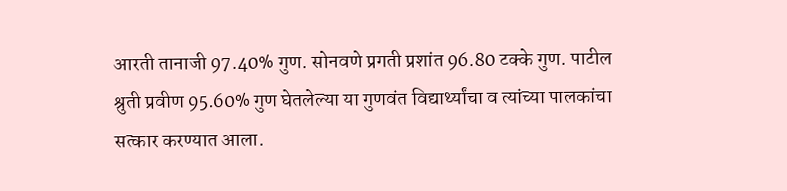आरती तानाजी 97.40% गुण. सोनवणे प्रगती प्रशांत 96.80 टक्के गुण. पाटील श्रुती प्रवीण 95.60% गुण घेतलेल्या या गुणवंत विद्यार्थ्यांचा व त्यांच्या पालकांचा सत्कार करण्यात आला.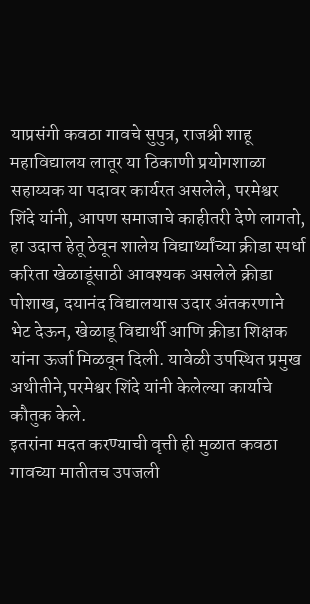याप्रसंगी कवठा गावचे सुपुत्र, राजश्री शाहू महाविद्यालय लातूर या ठिकाणी प्रयोगशाळा सहाय्यक या पदावर कार्यरत असलेले, परमेश्वर शिंदे यांनी, आपण समाजाचे काहीतरी देणे लागतो, हा उदात्त हेतू ठेवून शालेय विद्यार्थ्यांच्या क्रीडा स्पर्धा करिता खेळाडूंसाठी आवश्यक असलेले क्रीडा पोशाख, दयानंद विद्यालयास उदार अंतकरणाने भेट देऊन, खेळाडू विद्यार्थी आणि क्रीडा शिक्षक यांना ऊर्जा मिळवून दिली. यावेळी उपस्थित प्रमुख अथीतीने,परमेश्वर शिंदे यांनी केलेल्या कार्याचे कौतुक केले.
इतरांना मदत करण्याची वृत्ती ही मुळात कवठा गावच्या मातीतच उपजली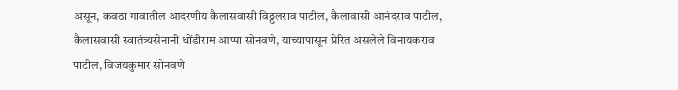असून, कवठा गावातील आदरणीय कैलासवासी विठ्ठलराव पाटील, कैलावासी आनंदराव पाटील, कैलासवासी स्वातंत्र्यसेनानी धोंडीराम आप्पा सोनवणे, याच्यापासून प्रेरित असलेले विनायकराव पाटील, विजयकुमार सोनवणे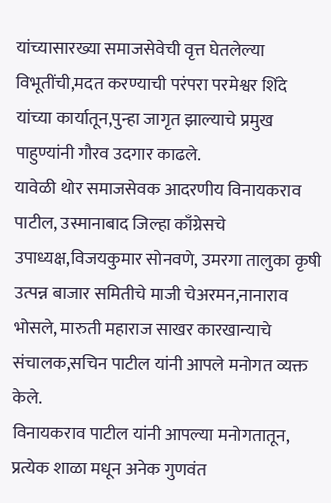यांच्यासारख्या समाजसेवेची वृत्त घेतलेल्या विभूतींची,मदत करण्याची परंपरा परमेश्वर शिंदे यांच्या कार्यातून,पुन्हा जागृत झाल्याचे प्रमुख पाहुण्यांनी गौरव उदगार काढले.
यावेळी थोर समाजसेवक आदरणीय विनायकराव पाटील, उस्मानाबाद जिल्हा काँग्रेसचे उपाध्यक्ष,विजयकुमार सोनवणे, उमरगा तालुका कृषी उत्पन्न बाजार समितीचे माजी चेअरमन,नानाराव भोसले, मारुती महाराज साखर कारखान्याचे संचालक,सचिन पाटील यांनी आपले मनोगत व्यक्त केले.
विनायकराव पाटील यांनी आपल्या मनोगतातून, प्रत्येक शाळा मधून अनेक गुणवंत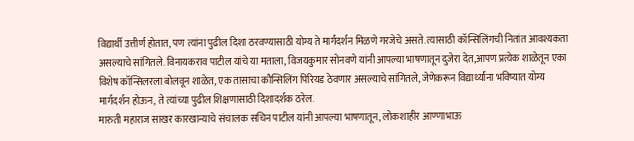विद्यार्थी उत्तीर्ण होतात, पण त्यांना पुढील दिशा ठरवण्यासाठी योग्य ते मार्गदर्शन मिळणे गरजेचे असते. त्यासाठी कॉन्सिलिंगची नितांत आवश्यकता असल्याचे सांगितले. विनायकराव पाटील यांचे या मताला, विजयकुमार सोनवणे यांनी आपल्या भाषणातून दुजेरा देत,आपण प्रत्येक शाळेतून एका विशेष कॉन्सिलरला बोलवून शाळेत, एक तासाचा कौन्सिलिंग पिरियड ठेवणार असल्याचे सांगितले, जेणेकरून विद्यार्थ्यांना भविष्यात योग्य मार्गदर्शन होऊन, ते त्यांच्या पुढील शिक्षणासाठी दिशादर्शक ठरेल.
मारुती महाराज साखर कारखान्याचे संचालक सचिन पाटील यांनी आपल्या भाषणातून, लोकशाहीर आण्णाभाऊ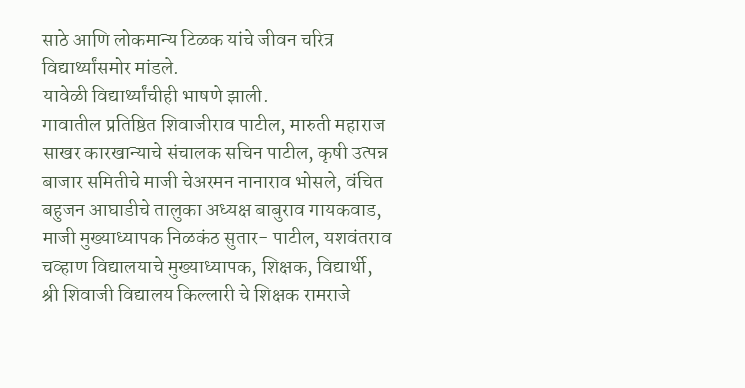साठे आणि लोकमान्य टिळक यांचे जीवन चरित्र विद्यार्थ्यांसमोर मांडले.
यावेळी विद्यार्थ्यांचीही भाषणे झाली.
गावातील प्रतिष्ठित शिवाजीराव पाटील, मारुती महाराज साखर कारखान्याचे संचालक सचिन पाटील, कृषी उत्पन्न बाजार समितीचे माजी चेअरमन नानाराव भोसले, वंचित बहुजन आघाडीचे तालुका अध्यक्ष बाबुराव गायकवाड, माजी मुख्याध्यापक निळकंठ सुतार- पाटील, यशवंतराव चव्हाण विद्यालयाचे मुख्याध्यापक, शिक्षक, विद्यार्थी, श्री शिवाजी विद्यालय किल्लारी चे शिक्षक रामराजे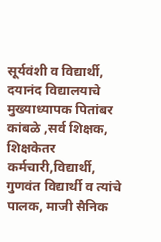सूर्यवंशी व विद्यार्थी, दयानंद विद्यालयाचे मुख्याध्यापक पितांबर कांबळे ,सर्व शिक्षक, शिक्षकेतर कर्मचारी,विद्यार्थी, गुणवंत विद्यार्थी व त्यांचे पालक, माजी सैनिक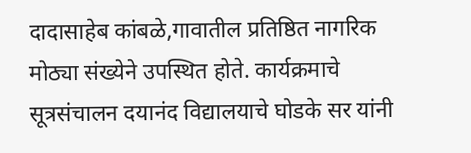दादासाहेब कांबळे,गावातील प्रतिष्ठित नागरिक मोठ्या संख्येने उपस्थित होते. कार्यक्रमाचे सूत्रसंचालन दयानंद विद्यालयाचे घोडके सर यांनी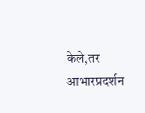केले,तर आभारप्रदर्शन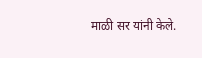माळी सर यांनी केले.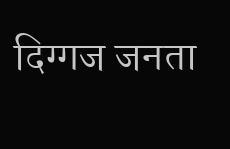दिग्गज जनता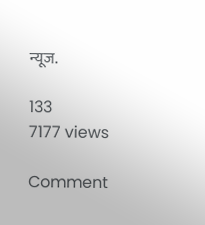न्यूज.

133
7177 views

Comment